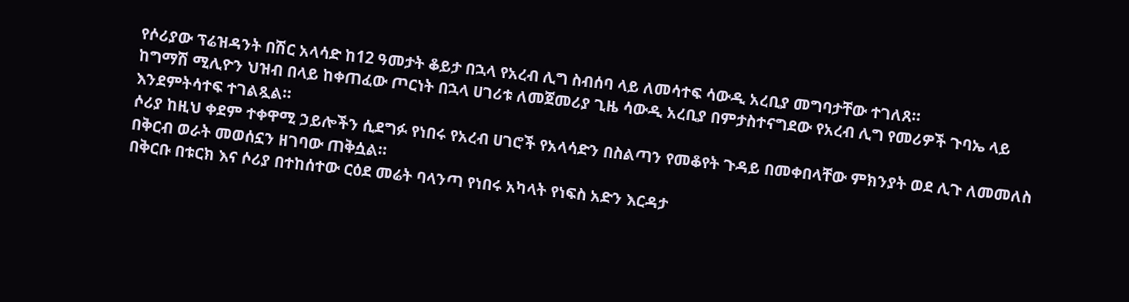የሶሪያው ፕሬዝዳንት በሽር አላሳድ ከ12 ዓመታት ቆይታ በኋላ የአረብ ሊግ ስብሰባ ላይ ለመሳተፍ ሳውዲ አረቢያ መግባታቸው ተገለጸ።
ከግማሽ ሚሊዮን ህዝብ በላይ ከቀጠፈው ጦርነት በኋላ ሀገሪቱ ለመጀመሪያ ጊዜ ሳውዲ አረቢያ በምታስተናግደው የአረብ ሊግ የመሪዎች ጉባኤ ላይ እንደምትሳተፍ ተገልጿል።
ሶሪያ ከዚህ ቀደም ተቀዋሚ ኃይሎችን ሲደግፉ የነበሩ የአረብ ሀገሮች የአላሳድን በስልጣን የመቆየት ጉዳይ በመቀበላቸው ምክንያት ወደ ሊጉ ለመመለስ በቅርብ ወራት መወሰኗን ዘገባው ጠቅሷል።
በቅርቡ በቱርክ እና ሶሪያ በተከሰተው ርዕደ መሬት ባላንጣ የነበሩ አካላት የነፍስ አድን እርዳታ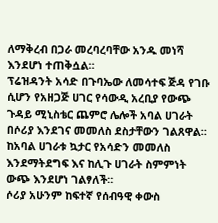ለማቅረብ በጋራ መረባረባቸው አንዱ መነሻ እንደሆነ ተጠቅሷል።
ፕሬዝዳንት አሳድ በጉባኤው ለመሳተፍ ጅዳ የገቡ ሲሆን የአዘጋጅ ሀገር የሳውዲ አረቢያ የውጭ ጉዳይ ሚኒስቴር ጨምሮ ሌሎች አባል ሀገራት በሶሪያ እንደገና መመለስ ደስታቸውን ገልጸዋል።
ከአባል ሀገራቱ ኳታር የአሳድን መመለስ እንደማትደግፍ እና ከሊጉ ሀገራት ስምምነት ውጭ እንደሆነ ገልፃለች።
ሶሪያ አሁንም ከፍተኛ የሰብዓዊ ቀውስ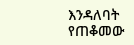እንዳለባት የጠቆመው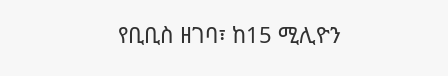የቢቢስ ዘገባ፣ ከ15 ሚሊዮን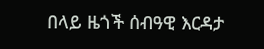በላይ ዜጎች ሰብዓዊ እርዳታ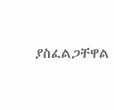ያስፈልጋቸዋል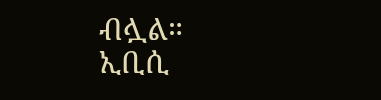ብሏል።
ኢቢሲ